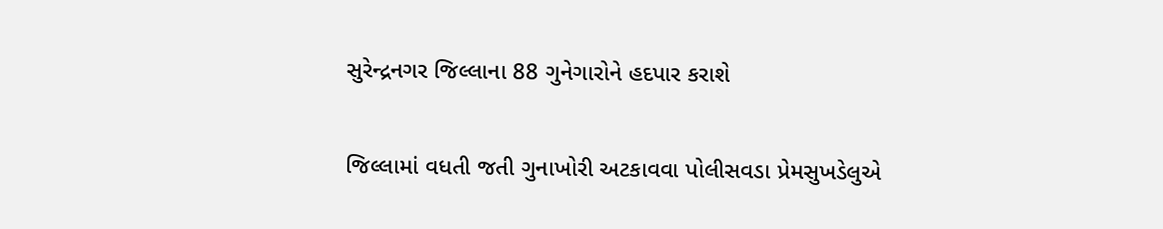સુરેન્દ્રનગર જિલ્લાના 88 ગુનેગારોને હદપાર કરાશે

જિલ્લામાં વધતી જતી ગુનાખોરી અટકાવવા પોલીસવડા પ્રેમસુખડેલુએ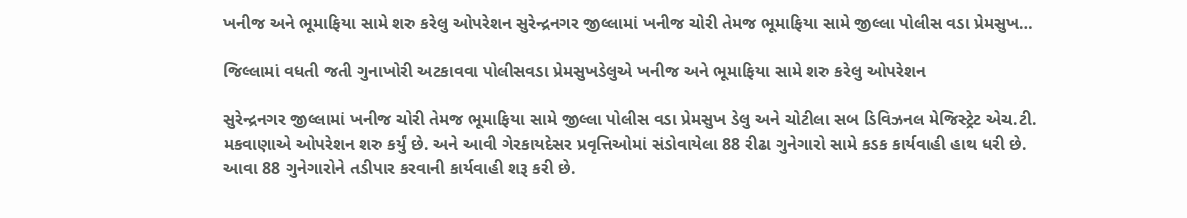ખનીજ અને ભૂમાફિયા સામે શરુ કરેલુ ઓપરેશન સુરેન્દ્રનગર જીલ્લામાં ખનીજ ચોરી તેમજ ભૂમાફિયા સામે જીલ્લા પોલીસ વડા પ્રેમસુખ…

જિલ્લામાં વધતી જતી ગુનાખોરી અટકાવવા પોલીસવડા પ્રેમસુખડેલુએ ખનીજ અને ભૂમાફિયા સામે શરુ કરેલુ ઓપરેશન

સુરેન્દ્રનગર જીલ્લામાં ખનીજ ચોરી તેમજ ભૂમાફિયા સામે જીલ્લા પોલીસ વડા પ્રેમસુખ ડેલુ અને ચોટીલા સબ ડિવિઝનલ મેજિસ્ટ્રેટ એચ.ટી. મકવાણાએ ઓપરેશન શરુ કર્યું છે. અને આવી ગેરકાયદેસર પ્રવૃત્તિઓમાં સંડોવાયેલા 88 રીઢા ગુનેગારો સામે કડક કાર્યવાહી હાથ ધરી છે. આવા 88 ગુનેગારોને તડીપાર કરવાની કાર્યવાહી શરૂ કરી છે.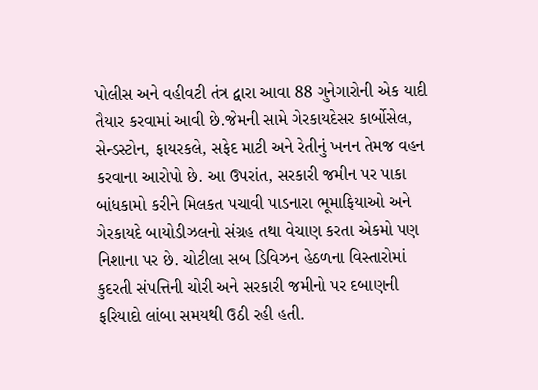પોલીસ અને વહીવટી તંત્ર દ્વારા આવા 88 ગુનેગારોની એક યાદી તૈયાર કરવામાં આવી છે.જેમની સામે ગેરકાયદેસર કાર્બોસેલ, સેન્ડસ્ટોન, ફાયરકલે, સફેદ માટી અને રેતીનું ખનન તેમજ વહન કરવાના આરોપો છે. આ ઉપરાંત, સરકારી જમીન પર પાકા બાંધકામો કરીને મિલકત પચાવી પાડનારા ભૂમાફિયાઓ અને ગેરકાયદે બાયોડીઝલનો સંગ્રહ તથા વેચાણ કરતા એકમો પણ નિશાના પર છે. ચોટીલા સબ ડિવિઝન હેઠળના વિસ્તારોમાં કુદરતી સંપત્તિની ચોરી અને સરકારી જમીનો પર દબાણની ફરિયાદો લાંબા સમયથી ઉઠી રહી હતી.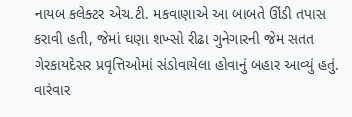નાયબ કલેક્ટર એચ.ટી. મકવાણાએ આ બાબતે ઊંડી તપાસ કરાવી હતી, જેમાં ઘણા શખ્સો રીઢા ગુનેગારની જેમ સતત ગેરકાયદેસર પ્રવૃત્તિઓમાં સંડોવાયેલા હોવાનું બહાર આવ્યું હતું. વારંવાર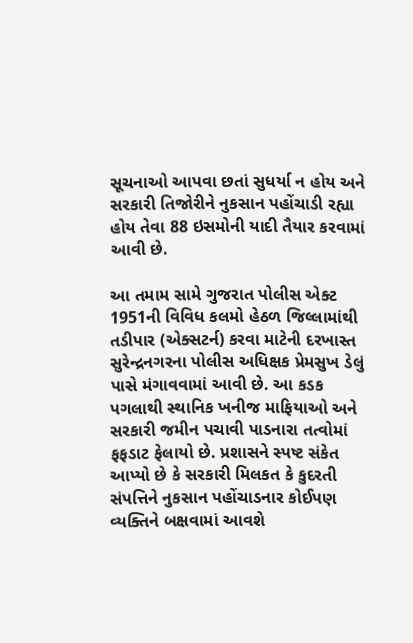સૂચનાઓ આપવા છતાં સુધર્યા ન હોય અને સરકારી તિજોરીને નુકસાન પહોંચાડી રહ્યા હોય તેવા 88 ઇસમોની યાદી તૈયાર કરવામાં આવી છે.

આ તમામ સામે ગુજરાત પોલીસ એક્ટ 1951ની વિવિધ કલમો હેઠળ જિલ્લામાંથી તડીપાર (એક્સટર્ન) કરવા માટેની દરખાસ્ત સુરેન્દ્રનગરના પોલીસ અધિક્ષક પ્રેમસુખ ડેલું પાસે મંગાવવામાં આવી છે. આ કડક પગલાથી સ્થાનિક ખનીજ માફિયાઓ અને સરકારી જમીન પચાવી પાડનારા તત્વોમાં ફફડાટ ફેલાયો છે. પ્રશાસને સ્પષ્ટ સંકેત આપ્યો છે કે સરકારી મિલકત કે કુદરતી સંપત્તિને નુકસાન પહોંચાડનાર કોઈપણ વ્યક્તિને બક્ષવામાં આવશે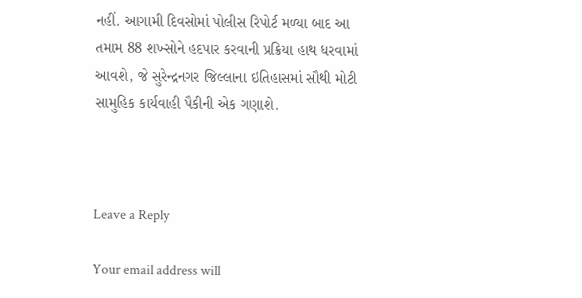નહીં. આગામી દિવસોમાં પોલીસ રિપોર્ટ મળ્યા બાદ આ તમામ 88 શખ્સોને હદપાર કરવાની પ્રક્રિયા હાથ ધરવામાં આવશે, જે સુરેન્દ્રનગર જિલ્લાના ઇતિહાસમાં સૌથી મોટી સામુહિક કાર્યવાહી પૈકીની એક ગણાશે.



Leave a Reply

Your email address will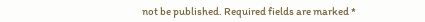not be published. Required fields are marked *